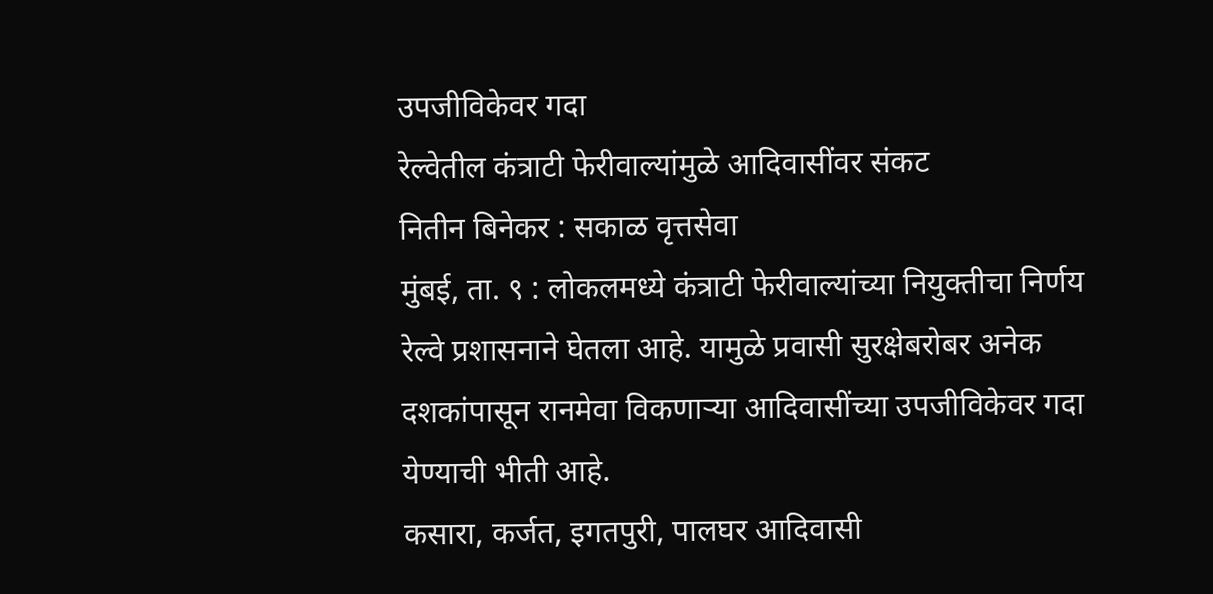उपजीविकेवर गदा
रेल्वेतील कंत्राटी फेरीवाल्यांमुळे आदिवासींवर संकट
नितीन बिनेकर : सकाळ वृत्तसेवा
मुंबई, ता. ९ : लोकलमध्ये कंत्राटी फेरीवाल्यांच्या नियुक्तीचा निर्णय रेल्वे प्रशासनाने घेतला आहे. यामुळे प्रवासी सुरक्षेबरोबर अनेक दशकांपासून रानमेवा विकणाऱ्या आदिवासींच्या उपजीविकेवर गदा येण्याची भीती आहे.
कसारा, कर्जत, इगतपुरी, पालघर आदिवासी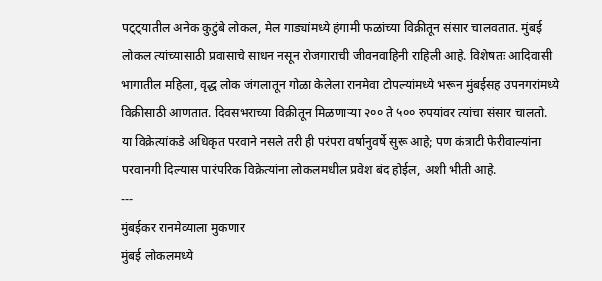पट्ट्यातील अनेक कुटुंबे लोकल, मेल गाड्यांमध्ये हंगामी फळांच्या विक्रीतून संसार चालवतात. मुंबई लोकल त्यांच्यासाठी प्रवासाचे साधन नसून रोजगाराची जीवनवाहिनी राहिली आहे. विशेषतः आदिवासी भागातील महिला, वृद्ध लोक जंगलातून गोळा केलेला रानमेवा टोपल्यांमध्ये भरून मुंबईसह उपनगरांमध्ये विक्रीसाठी आणतात. दिवसभराच्या विक्रीतून मिळणाऱ्या २०० ते ५०० रुपयांवर त्यांचा संसार चालतो. या विक्रेत्यांकडे अधिकृत परवाने नसले तरी ही परंपरा वर्षानुवर्षे सुरू आहे; पण कंत्राटी फेरीवाल्यांना परवानगी दिल्यास पारंपरिक विक्रेत्यांना लोकलमधील प्रवेश बंद होईल, अशी भीती आहे.
---
मुंबईकर रानमेव्याला मुकणार
मुंबई लोकलमध्ये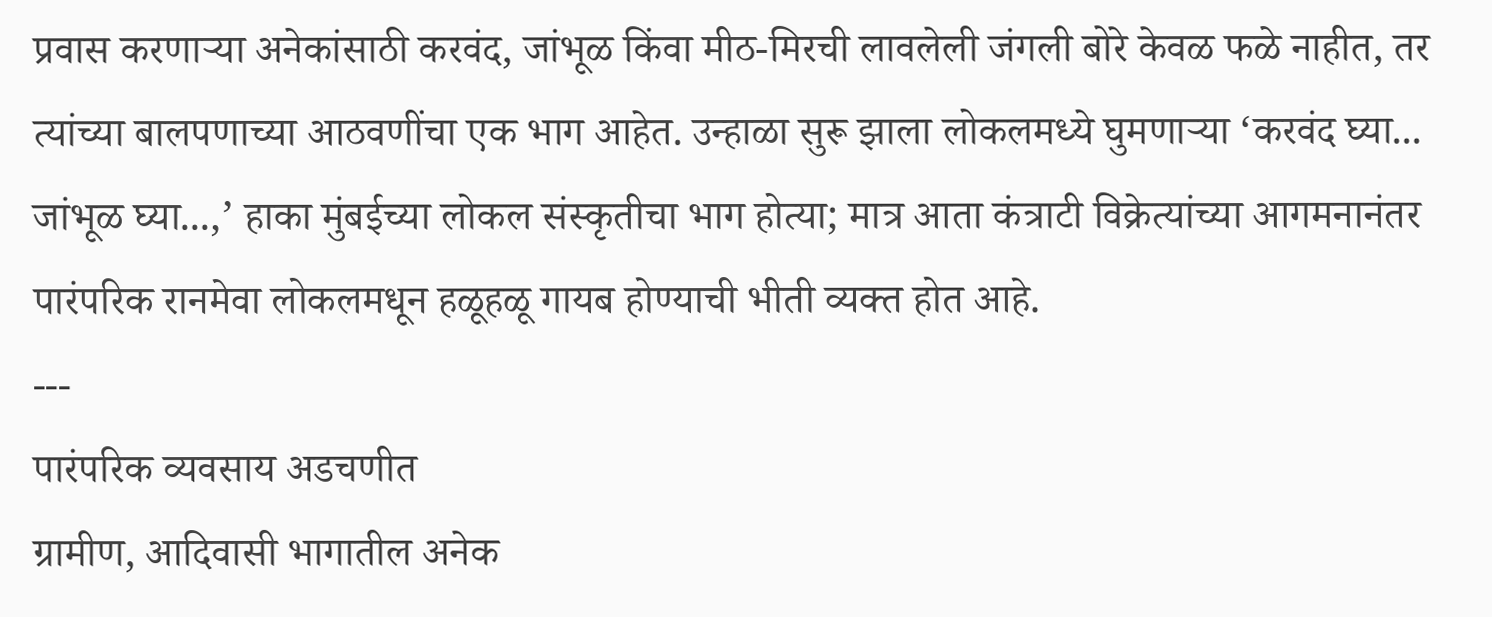प्रवास करणाऱ्या अनेकांसाठी करवंद, जांभूळ किंवा मीठ-मिरची लावलेली जंगली बोरे केवळ फळे नाहीत, तर त्यांच्या बालपणाच्या आठवणींचा एक भाग आहेत. उन्हाळा सुरू झाला लोकलमध्ये घुमणाऱ्या ‘करवंद घ्या... जांभूळ घ्या...,’ हाका मुंबईच्या लोकल संस्कृतीचा भाग होत्या; मात्र आता कंत्राटी विक्रेत्यांच्या आगमनानंतर पारंपरिक रानमेवा लोकलमधून हळूहळू गायब होण्याची भीती व्यक्त होत आहे.
---
पारंपरिक व्यवसाय अडचणीत
ग्रामीण, आदिवासी भागातील अनेक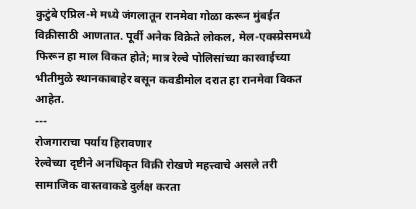कुटुंबे एप्रिल-मे मध्ये जंगलातून रानमेवा गोळा करून मुंबईत विक्रीसाठी आणतात. पूर्वी अनेक विक्रेते लोकल, मेल-एक्स्प्रेसमध्ये फिरून हा माल विकत होते; मात्र रेल्वे पोलिसांच्या कारवाईच्या भीतीमुळे स्थानकाबाहेर बसून कवडीमोल दरात हा रानमेवा विकत आहेत.
---
रोजगाराचा पर्याय हिरावणार
रेल्वेच्या दृष्टीने अनधिकृत विक्री रोखणे महत्त्वाचे असले तरी सामाजिक वास्तवाकडे दुर्लक्ष करता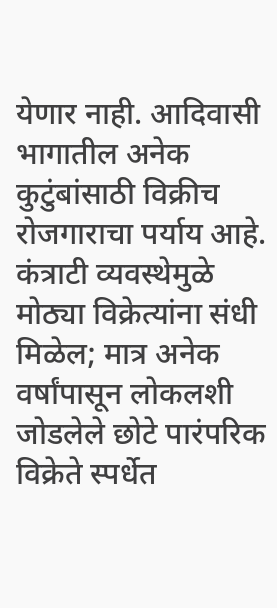येणार नाही. आदिवासी भागातील अनेक कुटुंबांसाठी विक्रीच रोजगाराचा पर्याय आहे. कंत्राटी व्यवस्थेमुळे मोठ्या विक्रेत्यांना संधी मिळेल; मात्र अनेक वर्षांपासून लोकलशी जोडलेले छोटे पारंपरिक विक्रेते स्पर्धेत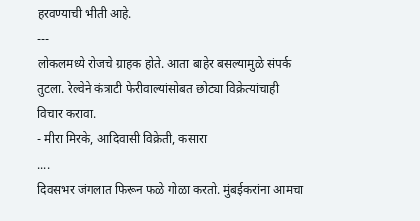हरवण्याची भीती आहे.
---
लोकलमध्ये रोजचे ग्राहक होते. आता बाहेर बसल्यामुळे संपर्क तुटला. रेल्वेने कंत्राटी फेरीवाल्यांसोबत छोट्या विक्रेत्यांचाही विचार करावा.
- मीरा मिरके, आदिवासी विक्रेती, कसारा
....
दिवसभर जंगलात फिरून फळे गोळा करतो. मुंबईकरांना आमचा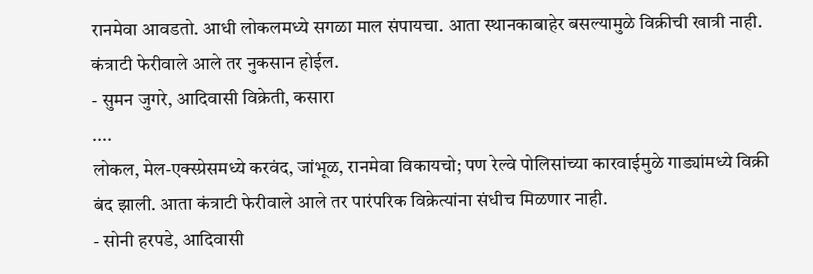रानमेवा आवडतो. आधी लोकलमध्ये सगळा माल संपायचा. आता स्थानकाबाहेर बसल्यामुळे विक्रीची खात्री नाही. कंत्राटी फेरीवाले आले तर नुकसान होईल.
- सुमन जुगरे, आदिवासी विक्रेती, कसारा
....
लोकल, मेल-एक्स्प्रेसमध्ये करवंद, जांभूळ, रानमेवा विकायचो; पण रेल्वे पोलिसांच्या कारवाईमुळे गाड्यांमध्ये विक्री बंद झाली. आता कंत्राटी फेरीवाले आले तर पारंपरिक विक्रेत्यांना संधीच मिळणार नाही.
- सोनी हरपडे, आदिवासी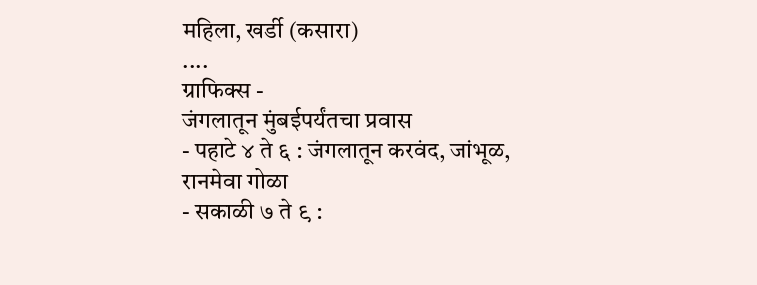महिला, खर्डी (कसारा)
....
ग्राफिक्स -
जंगलातून मुंबईपर्यंतचा प्रवास
- पहाटे ४ ते ६ : जंगलातून करवंद, जांभूळ, रानमेवा गोळा
- सकाळी ७ ते ९ :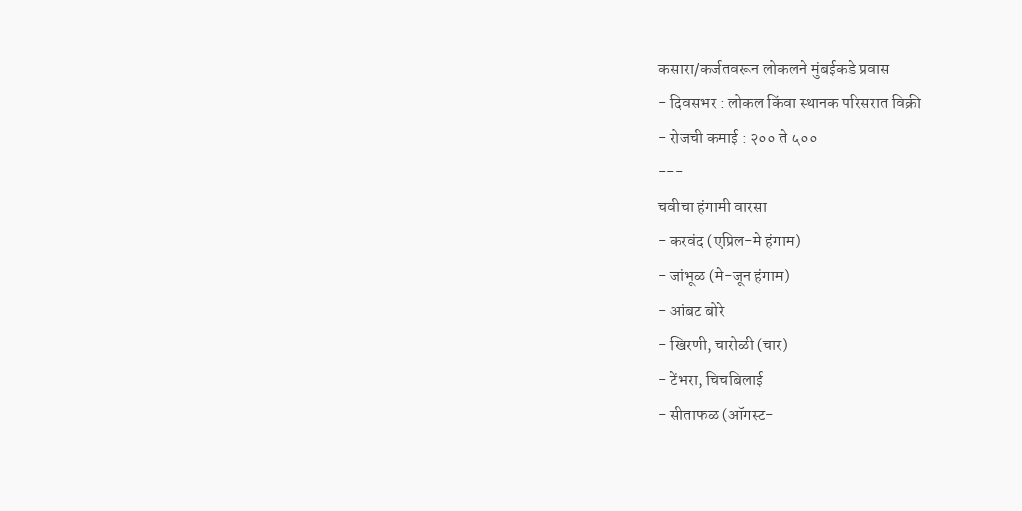कसारा/कर्जतवरून लोकलने मुंबईकडे प्रवास
- दिवसभर : लोकल किंवा स्थानक परिसरात विक्री
- रोजची कमाई : २०० ते ५००
---
चवीचा हंगामी वारसा
- करवंद (एप्रिल-मे हंगाम)
- जांभूळ (मे-जून हंगाम)
- आंबट बोरे
- खिरणी, चारोळी (चार)
- टेंभरा, चिचबिलाई
- सीताफळ (ऑगस्ट-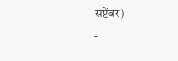सप्टेंबर)
-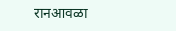रानआवळा